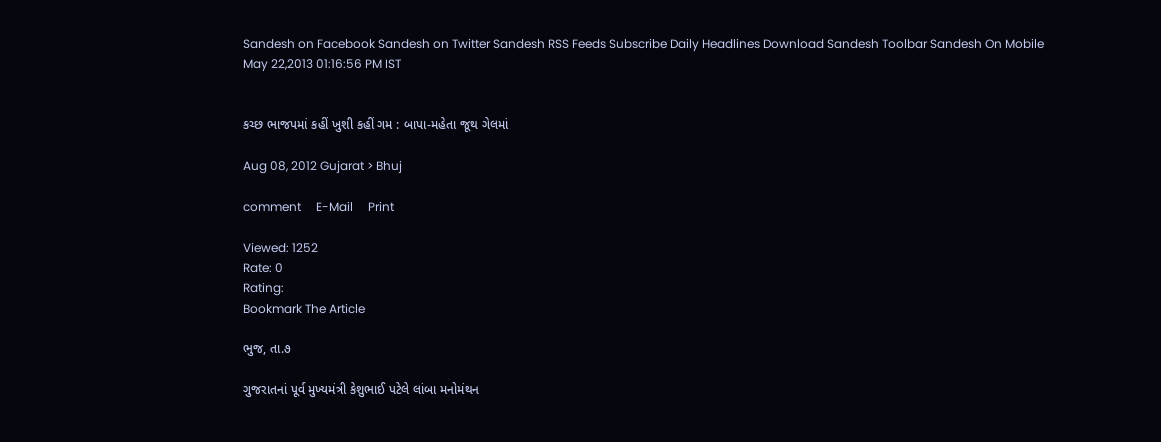Sandesh on Facebook Sandesh on Twitter Sandesh RSS Feeds Subscribe Daily Headlines Download Sandesh Toolbar Sandesh On Mobile
May 22,2013 01:16:56 PM IST


કચ્છ ભાજપમાં કહીં ખુશી કહીં ગમ : બાપા-મહેતા જૂથ ગેલમાં

Aug 08, 2012 Gujarat > Bhuj

comment     E-Mail     Print

Viewed: 1252
Rate: 0
Rating:
Bookmark The Article

ભુજ, તા.૭

ગુજરાતનાં પૂર્વ મુખ્યમંત્રી કેશુભાઈ પટેલે લાંબા મનોમંથન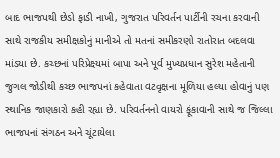બાદ ભાજપથી છેડો ફાડી નાખી, ગુજરાત પરિવર્તન પાર્ટીની રચના કરવાની સાથે રાજકીય સમીક્ષકોનું માનીએ તો મતનાં સમીકરણો રાતોરાત બદલવા માંડયા છે. કચ્છનાં પરિપ્રેક્ષ્યમાં બાપા અને પૂર્વ મુખ્યપ્રધાન સુરેશ મહેતાની જુગલ જોડીથી કચ્છ ભાજપનાં કહેવાતા વટવૃક્ષના મૂળિયા હલ્યા હોવાનું પણ સ્થાનિક જાણકારો કહી રહ્યા છે. પરિવર્તનનો વાયરો ફૂંકાવાની સાથે જ જિલ્લા ભાજપનાં સંગઠન અને ચૂંટાયેલા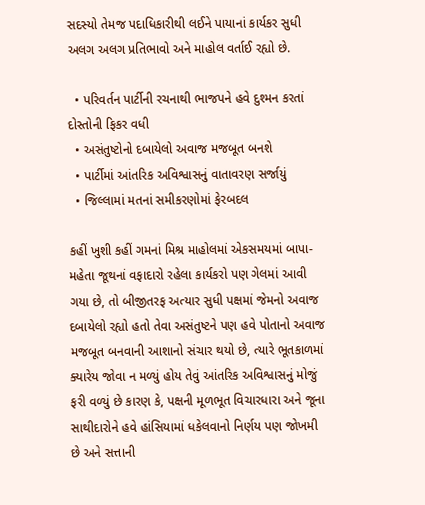સદસ્યો તેમજ પદાધિકારીથી લઈને પાયાનાં કાર્યકર સુધી અલગ અલગ પ્રતિભાવો અને માહોલ વર્તાઈ રહ્યો છે.

  • પરિવર્તન પાર્ટીની રચનાથી ભાજપને હવે દુશ્મન કરતાં દોસ્તોની ફિકર વધી
  • અસંતુષ્ટોનો દબાયેલો અવાજ મજબૂત બનશે
  • પાર્ટીમાં આંતરિક અવિશ્વાસનું વાતાવરણ સર્જાયું
  • જિલ્લામાં મતનાં સમીકરણોમાં ફેરબદલ

કહીં ખુશી કહીં ગમનાં મિશ્ર માહોલમાં એકસમયમાં બાપા-મહેતા જૂથનાં વફાદારો રહેલા કાર્યકરો પણ ગેલમાં આવી ગયા છે, તો બીજીતરફ અત્યાર સુધી પક્ષમાં જેમનો અવાજ દબાયેલો રહ્યો હતો તેવા અસંતુષ્ટને પણ હવે પોતાનો અવાજ મજબૂત બનવાની આશાનો સંચાર થયો છે, ત્યારે ભૂતકાળમાં ક્યારેય જોવા ન મળ્યું હોય તેવું આંતરિક અવિશ્વાસનું મોજું ફરી વળ્યું છે કારણ કે, પક્ષની મૂળભૂત વિચારધારા અને જૂના સાથીદારોને હવે હાંસિયામાં ધકેલવાનો નિર્ણય પણ જોખમી છે અને સત્તાની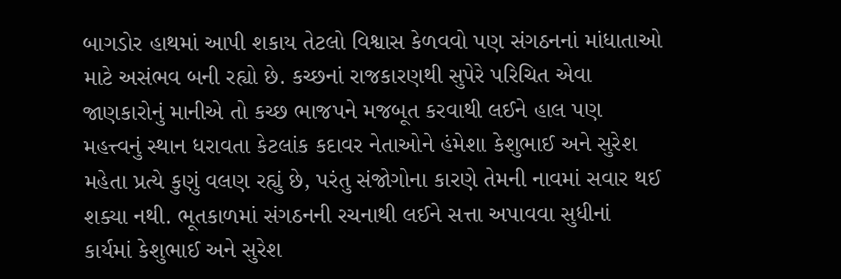બાગડોર હાથમાં આપી શકાય તેટલો વિશ્વાસ કેળવવો પણ સંગઠનનાં માંધાતાઓ માટે અસંભવ બની રહ્યો છે. કચ્છનાં રાજકારણથી સુપેરે પરિચિત એવા જાણકારોનું માનીએ તો કચ્છ ભાજપને મજબૂત કરવાથી લઈને હાલ પણ મહત્ત્વનું સ્થાન ધરાવતા કેટલાંક કદાવર નેતાઓને હંમેશા કેશુભાઈ અને સુરેશ મહેતા પ્રત્યે કુણું વલણ રહ્યું છે, પરંતુ સંજોગોના કારણે તેમની નાવમાં સવાર થઈ શક્યા નથી. ભૂતકાળમાં સંગઠનની રચનાથી લઈને સત્તા અપાવવા સુધીનાં કાર્યમાં કેશુભાઈ અને સુરેશ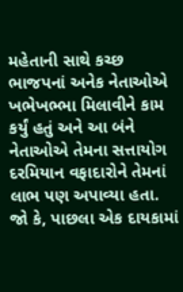મહેતાની સાથે કચ્છ ભાજપનાં અનેક નેતાઓએ ખભેખભ્ભા મિલાવીને કામ કર્યું હતું અને આ બંને નેતાઓએ તેમના સત્તાયોગ દરમિયાન વફાદારોને તેમનાં લાભ પણ અપાવ્યા હતા. જો કે, પાછલા એક દાયકામાં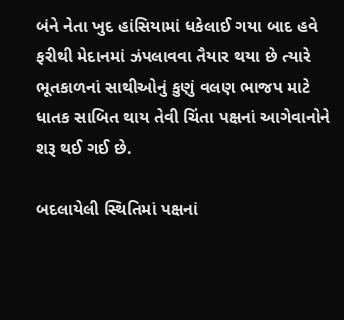બંને નેતા ખુદ હાંસિયામાં ધકેલાઈ ગયા બાદ હવે ફરીથી મેદાનમાં ઝંપલાવવા તૈયાર થયા છે ત્યારે ભૂતકાળનાં સાથીઓનું કુણું વલણ ભાજપ માટે ધાતક સાબિત થાય તેવી ચિંતા પક્ષનાં આગેવાનોને શરૂ થઈ ગઈ છે.

બદલાયેલી સ્થિતિમાં પક્ષનાં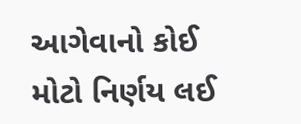આગેવાનો કોઈ મોટો નિર્ણય લઈ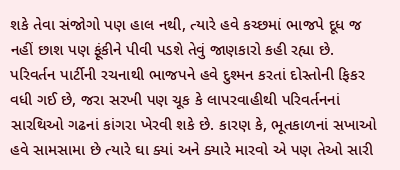શકે તેવા સંજોગો પણ હાલ નથી, ત્યારે હવે કચ્છમાં ભાજપે દૂધ જ નહીં છાશ પણ ફૂંકીને પીવી પડશે તેવું જાણકારો કહી રહ્યા છે. પરિવર્તન પાર્ટીની રચનાથી ભાજપને હવે દુશ્મન કરતાં દોસ્તોની ફિકર વધી ગઈ છે, જરા સરખી પણ ચૂક કે લાપરવાહીથી પરિવર્તનનાં સારથિઓ ગઢનાં કાંગરા ખેરવી શકે છે. કારણ કે, ભૂતકાળનાં સખાઓ હવે સામસામા છે ત્યારે ઘા ક્યાં અને ક્યારે મારવો એ પણ તેઓ સારી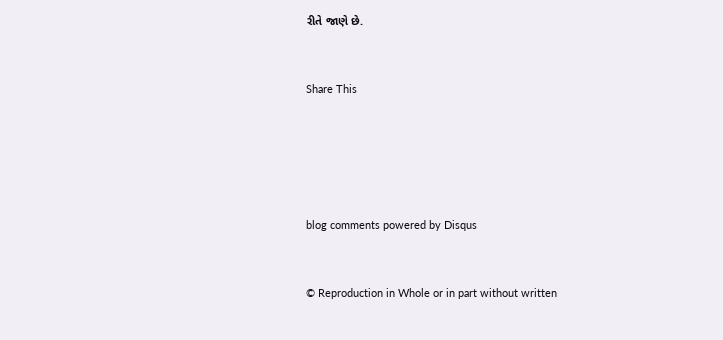રીતે જાણે છે.


Share This





blog comments powered by Disqus


© Reproduction in Whole or in part without written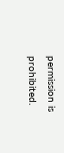permission is prohibited.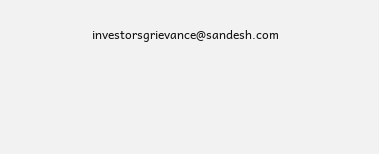investorsgrievance@sandesh.com